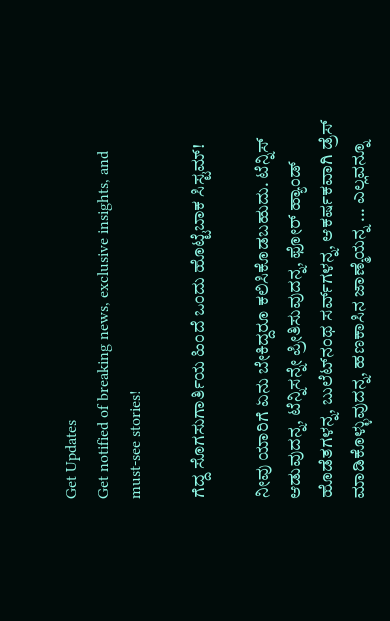Get Updates
Get notified of breaking news, exclusive insights, and must-see stories!

ಗೆದ್ದ ಸೊಗಸುಗಾರ್ತಿಯ ಹಿಂದೆ ಒಂದು ಹೊಟ್ಟೆಬಾಕ ಸಿಸ್ಟಮ್‌!

ನೀವು ಯಾರಿಗೆ ಏನು ಬೇಕಿದ್ದರೂ ಕಲಿಸಿಕೊಡಬಹುದು. ಟೆನ್ನಿಸ್‌ ಆಡುವುದನ್ನ, ಟೆನ್ನಿಸನ್ನೇ ಪ್ರೀತಿಸುವುದನ್ನ, ಫೋರ್‌ ಹ್ಯಾಂಡ್‌ ಹೊಡೆತಗಳನ್ನ, ಬುಲೆಟ್‌ನಂಥ ಸರ್ವ್‌ಗಳನ್ನ, ಆಕರ್ಷಕವಾಗಿ ಡ್ರೆಸ್‌ ಮಾಡಿಕೊಳ್ಳುವುದನ್ನ, ಹಣಕಾಸಿನ ಜಾಣ್ಮೆಯನ್ನ ... ಎಲ್ಲವನ್ನೂ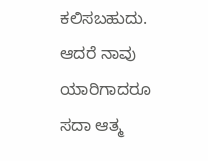ಕಲಿಸಬಹುದು. ಆದರೆ ನಾವು ಯಾರಿಗಾದರೂ ಸದಾ ಆತ್ಮ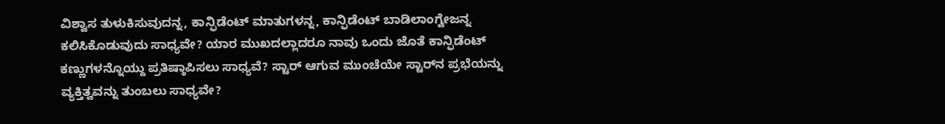ವಿಶ್ವಾಸ ತುಳುಕಿಸುವುದನ್ನ, ಕಾನ್ಫಿಡೆಂಟ್‌ ಮಾತುಗಳನ್ನ, ಕಾನ್ಫಿಡೆಂಟ್‌ ಬಾಡಿಲಾಂಗ್ವೇಜನ್ನ ಕಲಿಸಿಕೊಡುವುದು ಸಾಧ್ಯವೇ? ಯಾರ ಮುಖದಲ್ಲಾದರೂ ನಾವು ಒಂದು ಜೊತೆ ಕಾನ್ಫಿಡೆಂಟ್‌ ಕಣ್ಣುಗಳನ್ನೊಯ್ದು ಪ್ರತಿಷ್ಠಾಪಿಸಲು ಸಾಧ್ಯವೆ? ಸ್ಟಾರ್‌ ಆಗುವ ಮುಂಚೆಯೇ ಸ್ಟಾರ್‌ನ ಪ್ರಭೆಯನ್ನು ವ್ಯಕ್ತಿತ್ವವನ್ನು ತುಂಬಲು ಸಾಧ್ಯವೇ?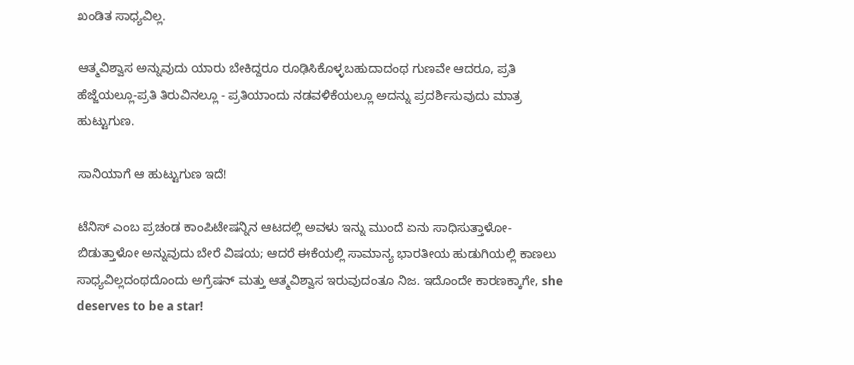ಖಂಡಿತ ಸಾಧ್ಯವಿಲ್ಲ.

ಆತ್ಮವಿಶ್ವಾಸ ಅನ್ನುವುದು ಯಾರು ಬೇಕಿದ್ದರೂ ರೂಢಿಸಿಕೊಳ್ಳಬಹುದಾದಂಥ ಗುಣವೇ ಆದರೂ, ಪ್ರತಿ ಹೆಜ್ಜೆಯಲ್ಲೂ-ಪ್ರತಿ ತಿರುವಿನಲ್ಲೂ - ಪ್ರತಿಯಾಂದು ನಡವಳಿಕೆಯಲ್ಲೂ ಅದನ್ನು ಪ್ರದರ್ಶಿಸುವುದು ಮಾತ್ರ ಹುಟ್ಟುಗುಣ.

ಸಾನಿಯಾಗೆ ಆ ಹುಟ್ಟುಗುಣ ಇದೆ!

ಟೆನಿಸ್‌ ಎಂಬ ಪ್ರಚಂಡ ಕಾಂಪಿಟೇಷನ್ನಿನ ಆಟದಲ್ಲಿ ಅವಳು ಇನ್ನು ಮುಂದೆ ಏನು ಸಾಧಿಸುತ್ತಾಳೋ-ಬಿಡುತ್ತಾಳೋ ಅನ್ನುವುದು ಬೇರೆ ವಿಷಯ; ಆದರೆ ಈಕೆಯಲ್ಲಿ ಸಾಮಾನ್ಯ ಭಾರತೀಯ ಹುಡುಗಿಯಲ್ಲಿ ಕಾಣಲು ಸಾಧ್ಯವಿಲ್ಲದಂಥದೊಂದು ಅಗ್ರೆಷನ್‌ ಮತ್ತು ಆತ್ಮವಿಶ್ವಾಸ ಇರುವುದಂತೂ ನಿಜ. ಇದೊಂದೇ ಕಾರಣಕ್ಕಾಗೇ, she deserves to be a star!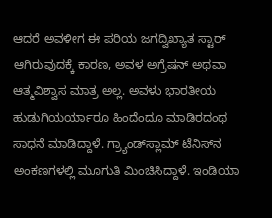ಆದರೆ ಅವಳೀಗ ಈ ಪರಿಯ ಜಗದ್ವಿಖ್ಯಾತ ಸ್ಟಾರ್‌ ಆಗಿರುವುದಕ್ಕೆ ಕಾರಣ, ಅವಳ ಅಗ್ರೆಷನ್‌ ಅಥವಾ ಆತ್ಮವಿಶ್ವಾಸ ಮಾತ್ರ ಅಲ್ಲ. ಅವಳು ಭಾರತೀಯ ಹುಡುಗಿಯರ್ಯಾರೂ ಹಿಂದೆಂದೂ ಮಾಡಿರದಂಥ ಸಾಧನೆ ಮಾಡಿದ್ದಾಳೆ. ಗ್ರ್ಯಾಂಡ್‌ಸ್ಲಾಮ್‌ ಟೆನಿಸ್‌ನ ಅಂಕಣಗಳಲ್ಲಿ ಮೂಗುತಿ ಮಿಂಚಿಸಿದ್ದಾಳೆ. ಇಂಡಿಯಾ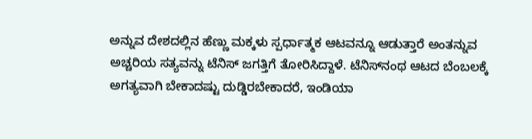ಅನ್ನುವ ದೇಶದಲ್ಲಿನ ಹೆಣ್ಣು ಮಕ್ಕಳು ಸ್ಪರ್ಧಾತ್ಮಕ ಆಟವನ್ನೂ ಆಡುತ್ತಾರೆ ಅಂತನ್ನುವ ಅಚ್ಚರಿಯ ಸತ್ಯವನ್ನು ಟೆನಿಸ್‌ ಜಗತ್ತಿಗೆ ತೋರಿಸಿದ್ದಾಳೆ. ಟೆನಿಸ್‌ನಂಥ ಆಟದ ಬೆಂಬಲಕ್ಕೆ ಅಗತ್ಯವಾಗಿ ಬೇಕಾದಷ್ಟು ದುಡ್ಡಿರಬೇಕಾದರೆ, ಇಂಡಿಯಾ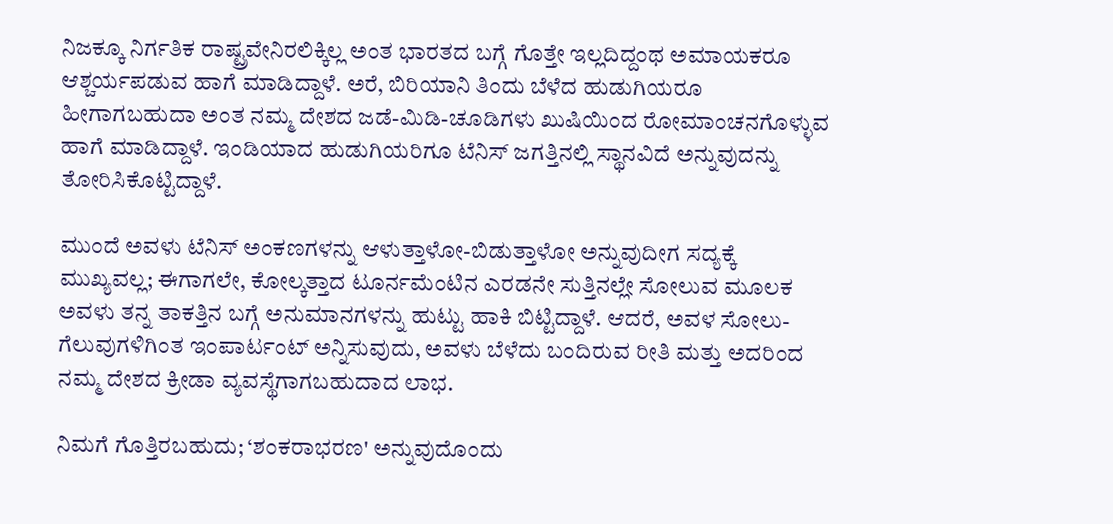ನಿಜಕ್ಕೂ ನಿರ್ಗತಿಕ ರಾಷ್ಟ್ರವೇನಿರಲಿಕ್ಕಿಲ್ಲ ಅಂತ ಭಾರತದ ಬಗ್ಗೆ ಗೊತ್ತೇ ಇಲ್ಲದಿದ್ದಂಥ ಅಮಾಯಕರೂ ಆಶ್ಚರ್ಯಪಡುವ ಹಾಗೆ ಮಾಡಿದ್ದಾಳೆ. ಅರೆ, ಬಿರಿಯಾನಿ ತಿಂದು ಬೆಳೆದ ಹುಡುಗಿಯರೂ ಹೀಗಾಗಬಹುದಾ ಅಂತ ನಮ್ಮ ದೇಶದ ಜಡೆ-ಮಿಡಿ-ಚೂಡಿಗಳು ಖುಷಿಯಿಂದ ರೋಮಾಂಚನಗೊಳ್ಳುವ ಹಾಗೆ ಮಾಡಿದ್ದಾಳೆ. ಇಂಡಿಯಾದ ಹುಡುಗಿಯರಿಗೂ ಟೆನಿಸ್‌ ಜಗತ್ತಿನಲ್ಲಿ ಸ್ಥಾನವಿದೆ ಅನ್ನುವುದನ್ನು ತೋರಿಸಿಕೊಟ್ಟಿದ್ದಾಳೆ.

ಮುಂದೆ ಅವಳು ಟೆನಿಸ್‌ ಅಂಕಣಗಳನ್ನು ಆಳುತ್ತಾಳೋ-ಬಿಡುತ್ತಾಳೋ ಅನ್ನುವುದೀಗ ಸದ್ಯಕ್ಕೆ ಮುಖ್ಯವಲ್ಲ; ಈಗಾಗಲೇ, ಕೋಲ್ಕತ್ತಾದ ಟೂರ್ನಮೆಂಟಿನ ಎರಡನೇ ಸುತ್ತಿನಲ್ಲೇ ಸೋಲುವ ಮೂಲಕ ಅವಳು ತನ್ನ ತಾಕತ್ತಿನ ಬಗ್ಗೆ ಅನುಮಾನಗಳನ್ನು ಹುಟ್ಟು ಹಾಕಿ ಬಿಟ್ಟಿದ್ದಾಳೆ. ಆದರೆ, ಅವಳ ಸೋಲು-ಗೆಲುವುಗಳಿಗಿಂತ ಇಂಪಾರ್ಟಂಟ್‌ ಅನ್ನಿಸುವುದು, ಅವಳು ಬೆಳೆದು ಬಂದಿರುವ ರೀತಿ ಮತ್ತು ಅದರಿಂದ ನಮ್ಮ ದೇಶದ ಕ್ರೀಡಾ ವ್ಯವಸ್ಥೆಗಾಗಬಹುದಾದ ಲಾಭ.

ನಿಮಗೆ ಗೊತ್ತಿರಬಹುದು; ‘ಶಂಕರಾಭರಣ' ಅನ್ನುವುದೊಂದು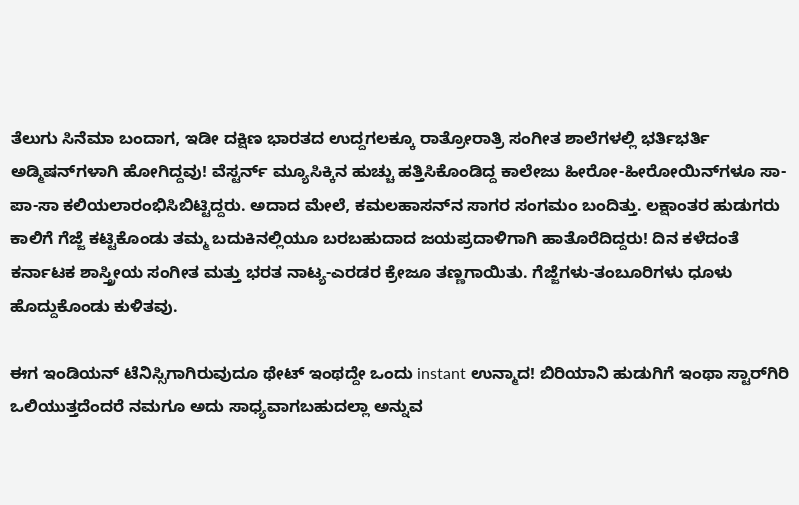ತೆಲುಗು ಸಿನೆಮಾ ಬಂದಾಗ, ಇಡೀ ದಕ್ಷಿಣ ಭಾರತದ ಉದ್ದಗಲಕ್ಕೂ ರಾತ್ರೋರಾತ್ರಿ ಸಂಗೀತ ಶಾಲೆಗಳಲ್ಲಿ ಭರ್ತಿಭರ್ತಿ ಅಡ್ಮಿಷನ್‌ಗಳಾಗಿ ಹೋಗಿದ್ದವು! ವೆಸ್ಟರ್ನ್‌ ಮ್ಯೂಸಿಕ್ಕಿನ ಹುಚ್ಚು ಹತ್ತಿಸಿಕೊಂಡಿದ್ದ ಕಾಲೇಜು ಹೀರೋ-ಹೀರೋಯಿನ್‌ಗಳೂ ಸಾ-ಪಾ-ಸಾ ಕಲಿಯಲಾರಂಭಿಸಿಬಿಟ್ಟಿದ್ದರು. ಅದಾದ ಮೇಲೆ, ಕಮಲಹಾಸನ್‌ನ ಸಾಗರ ಸಂಗಮಂ ಬಂದಿತ್ತು. ಲಕ್ಷಾಂತರ ಹುಡುಗರು ಕಾಲಿಗೆ ಗೆಜ್ಜೆ ಕಟ್ಟಿಕೊಂಡು ತಮ್ಮ ಬದುಕಿನಲ್ಲಿಯೂ ಬರಬಹುದಾದ ಜಯಪ್ರದಾಳಿಗಾಗಿ ಹಾತೊರೆದಿದ್ದರು! ದಿನ ಕಳೆದಂತೆ ಕರ್ನಾಟಕ ಶಾಸ್ತ್ರೀಯ ಸಂಗೀತ ಮತ್ತು ಭರತ ನಾಟ್ಯ-ಎರಡರ ಕ್ರೇಜೂ ತಣ್ಣಗಾಯಿತು. ಗೆಜ್ಜೆಗಳು-ತಂಬೂರಿಗಳು ಧೂಳು ಹೊದ್ದುಕೊಂಡು ಕುಳಿತವು.

ಈಗ ಇಂಡಿಯನ್‌ ಟೆನಿಸ್ಸಿಗಾಗಿರುವುದೂ ಥೇಟ್‌ ಇಂಥದ್ದೇ ಒಂದು instant ಉನ್ಮಾದ! ಬಿರಿಯಾನಿ ಹುಡುಗಿಗೆ ಇಂಥಾ ಸ್ಟಾರ್‌ಗಿರಿ ಒಲಿಯುತ್ತದೆಂದರೆ ನಮಗೂ ಅದು ಸಾಧ್ಯವಾಗಬಹುದಲ್ಲಾ ಅನ್ನುವ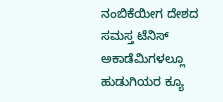ನಂಬಿಕೆಯೀಗ ದೇಶದ ಸಮಸ್ತ ಟೆನಿಸ್‌ ಅಕಾಡೆಮಿಗಳಲ್ಲೂ ಹುಡುಗಿಯರ ಕ್ಯೂ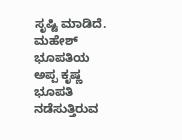ಸೃಷ್ಟಿ ಮಾಡಿದೆ. ಮಹೇಶ್‌ ಭೂಪತಿಯ ಅಪ್ಪ ಕೃಷ್ಣ ಭೂಪತಿ ನಡೆಸುತ್ತಿರುವ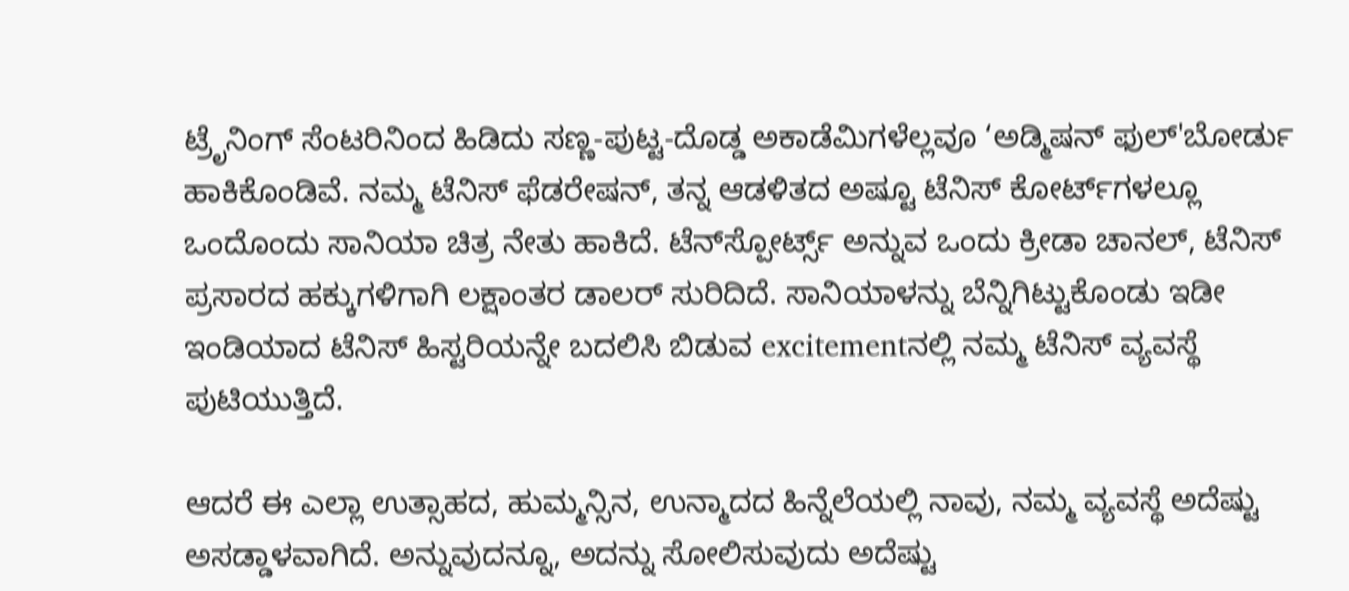ಟ್ರೆೃನಿಂಗ್‌ ಸೆಂಟರಿನಿಂದ ಹಿಡಿದು ಸಣ್ಣ-ಪುಟ್ಟ-ದೊಡ್ಡ ಅಕಾಡೆಮಿಗಳೆಲ್ಲವೂ ‘ಅಡ್ಮಿಷನ್‌ ಫುಲ್‌'ಬೋರ್ಡು ಹಾಕಿಕೊಂಡಿವೆ. ನಮ್ಮ ಟೆನಿಸ್‌ ಫೆಡರೇಷನ್‌, ತನ್ನ ಆಡಳಿತದ ಅಷ್ಟೂ ಟೆನಿಸ್‌ ಕೋರ್ಟ್‌ಗಳಲ್ಲೂ ಒಂದೊಂದು ಸಾನಿಯಾ ಚಿತ್ರ ನೇತು ಹಾಕಿದೆ. ಟೆನ್‌ಸ್ಪೋರ್ಟ್ಸ್‌ ಅನ್ನುವ ಒಂದು ಕ್ರೀಡಾ ಚಾನಲ್‌, ಟೆನಿಸ್‌ ಪ್ರಸಾರದ ಹಕ್ಕುಗಳಿಗಾಗಿ ಲಕ್ಷಾಂತರ ಡಾಲರ್‌ ಸುರಿದಿದೆ. ಸಾನಿಯಾಳನ್ನು ಬೆನ್ನಿಗಿಟ್ಟುಕೊಂಡು ಇಡೀ ಇಂಡಿಯಾದ ಟೆನಿಸ್‌ ಹಿಸ್ಟರಿಯನ್ನೇ ಬದಲಿಸಿ ಬಿಡುವ excitementನಲ್ಲಿ ನಮ್ಮ ಟೆನಿಸ್‌ ವ್ಯವಸ್ಥೆ ಪುಟಿಯುತ್ತಿದೆ.

ಆದರೆ ಈ ಎಲ್ಲಾ ಉತ್ಸಾಹದ, ಹುಮ್ಮನ್ಸಿನ, ಉನ್ಮಾದದ ಹಿನ್ನೆಲೆಯಲ್ಲಿ ನಾವು, ನಮ್ಮ ವ್ಯವಸ್ಥೆ ಅದೆಷ್ಟು ಅಸಡ್ಡಾಳವಾಗಿದೆ. ಅನ್ನುವುದನ್ನೂ, ಅದನ್ನು ಸೋಲಿಸುವುದು ಅದೆಷ್ಟು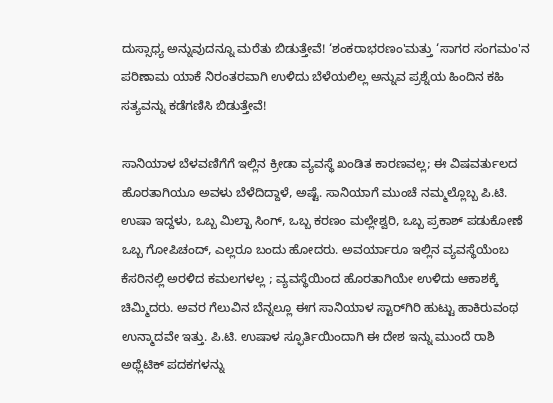ದುಸ್ಸಾಧ್ಯ ಅನ್ನುವುದನ್ನೂ ಮರೆತು ಬಿಡುತ್ತೇವೆ! ‘ಶಂಕರಾಭರಣಂ'ಮತ್ತು ‘ಸಾಗರ ಸಂಗಮಂ'ನ ಪರಿಣಾಮ ಯಾಕೆ ನಿರಂತರವಾಗಿ ಉಳಿದು ಬೆಳೆಯಲಿಲ್ಲ ಅನ್ನುವ ಪ್ರಶ್ನೆಯ ಹಿಂದಿನ ಕಹಿ ಸತ್ಯವನ್ನು ಕಡೆಗಣಿಸಿ ಬಿಡುತ್ತೇವೆ!

ಸಾನಿಯಾಳ ಬೆಳವಣಿಗೆಗೆ ಇಲ್ಲಿನ ಕ್ರೀಡಾ ವ್ಯವಸ್ಥೆ ಖಂಡಿತ ಕಾರಣವಲ್ಲ; ಈ ವಿಷವರ್ತುಲದ ಹೊರತಾಗಿಯೂ ಅವಳು ಬೆಳೆದಿದ್ದಾಳೆ, ಅಷ್ಟೆ. ಸಾನಿಯಾಗೆ ಮುಂಚೆ ನಮ್ಮಲ್ಲೊಬ್ಬ ಪಿ.ಟಿ. ಉಷಾ ಇದ್ದಳು, ಒಬ್ಬ ಮಿಲ್ಖಾ ಸಿಂಗ್‌, ಒಬ್ಬ ಕರಣಂ ಮಲ್ಲೇಶ್ವರಿ, ಒಬ್ಬ ಪ್ರಕಾಶ್‌ ಪಡುಕೋಣೆ ಒಬ್ಬ ಗೋಪಿಚಂದ್‌, ಎಲ್ಲರೂ ಬಂದು ಹೋದರು. ಅವರ್ಯಾರೂ ಇಲ್ಲಿನ ವ್ಯವಸ್ಥೆಯೆಂಬ ಕೆಸರಿನಲ್ಲಿ ಅರಳಿದ ಕಮಲಗಳಲ್ಲ ; ವ್ಯವಸ್ಥೆಯಿಂದ ಹೊರತಾಗಿಯೇ ಉಳಿದು ಆಕಾಶಕ್ಕೆ ಚಿಮ್ಮಿದರು. ಅವರ ಗೆಲುವಿನ ಬೆನ್ನಲ್ಲೂ ಈಗ ಸಾನಿಯಾಳ ಸ್ಟಾರ್‌ಗಿರಿ ಹುಟ್ಟು ಹಾಕಿರುವಂಥ ಉನ್ಮಾದವೇ ಇತ್ತು. ಪಿ.ಟಿ. ಉಷಾಳ ಸ್ಫೂರ್ತಿಯಿಂದಾಗಿ ಈ ದೇಶ ಇನ್ನು ಮುಂದೆ ರಾಶಿ ಅಥ್ಲೆಟಿಕ್‌ ಪದಕಗಳನ್ನು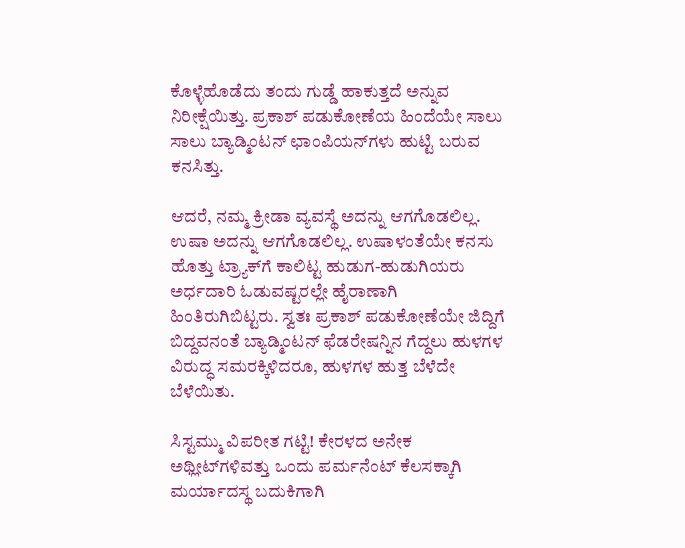ಕೊಳ್ಳೆಹೊಡೆದು ತಂದು ಗುಡ್ಡೆ ಹಾಕುತ್ತದೆ ಅನ್ನುವ ನಿರೀಕ್ಷೆಯಿತ್ತು. ಪ್ರಕಾಶ್‌ ಪಡುಕೋಣೆಯ ಹಿಂದೆಯೇ ಸಾಲು ಸಾಲು ಬ್ಯಾಡ್ಮಿಂಟನ್‌ ಛಾಂಪಿಯನ್‌ಗಳು ಹುಟ್ಟಿ ಬರುವ ಕನಸಿತ್ತು.

ಆದರೆ, ನಮ್ಮ ಕ್ರೀಡಾ ವ್ಯವಸ್ಥೆ ಅದನ್ನು ಆಗಗೊಡಲಿಲ್ಲ. ಉಷಾ ಅದನ್ನು ಆಗಗೊಡಲಿಲ್ಲ. ಉಷಾಳಂತೆಯೇ ಕನಸು ಹೊತ್ತು ಟ್ರ್ಯಾಕ್‌ಗೆ ಕಾಲಿಟ್ಟ ಹುಡುಗ-ಹುಡುಗಿಯರು ಅರ್ಧದಾರಿ ಓಡುವಷ್ಟರಲ್ಲೇ ಹೈರಾಣಾಗಿ ಹಿಂತಿರುಗಿಬಿಟ್ಟರು. ಸ್ವತಃ ಪ್ರಕಾಶ್‌ ಪಡುಕೋಣೆಯೇ ಜಿದ್ದಿಗೆ ಬಿದ್ದವನಂತೆ ಬ್ಯಾಡ್ಮಿಂಟನ್‌ ಫೆಡರೇಷನ್ನಿನ ಗೆದ್ದಲು ಹುಳಗಳ ವಿರುದ್ಧ ಸಮರಕ್ಕಿಳಿದರೂ, ಹುಳಗಳ ಹುತ್ತ ಬೆಳೆದೇ ಬೆಳೆಯಿತು.

ಸಿಸ್ಟಮ್ಮು ವಿಪರೀತ ಗಟ್ಟಿ! ಕೇರಳದ ಅನೇಕ ಅಥ್ಲೀಟ್‌ಗಳಿವತ್ತು ಒಂದು ಪರ್ಮನೆಂಟ್‌ ಕೆಲಸಕ್ಕಾಗಿ ಮರ್ಯಾದಸ್ಥ ಬದುಕಿಗಾಗಿ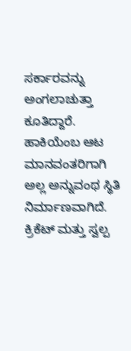ಸರ್ಕಾರವನ್ನು ಅಂಗಲಾಚುತ್ತಾ ಕೂತಿದ್ದಾರೆ. ಹಾಕಿಯೆಂಬ ಆಟ ಮಾನವಂತರಿಗಾಗಿ ಅಲ್ಲ ಅನ್ನುವಂಥ ಸ್ಥಿತಿ ನಿರ್ಮಾಣವಾಗಿದೆ. ಕ್ರಿಕೆಟ್‌ ಮತ್ತು ಸ್ವಲ್ಪ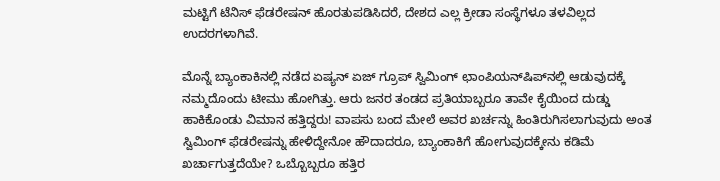ಮಟ್ಟಿಗೆ ಟೆನಿಸ್‌ ಫೆಡರೇಷನ್‌ ಹೊರತುಪಡಿಸಿದರೆ, ದೇಶದ ಎಲ್ಲ ಕ್ರೀಡಾ ಸಂಸ್ಥೆಗಳೂ ತಳವಿಲ್ಲದ ಉದರಗಳಾಗಿವೆ.

ಮೊನ್ನೆ ಬ್ಯಾಂಕಾಕಿನಲ್ಲಿ ನಡೆದ ಏಷ್ಯನ್‌ ಏಜ್‌ ಗ್ರೂಪ್‌ ಸ್ವಿಮಿಂಗ್‌ ಛಾಂಪಿಯನ್‌ಷಿಪ್‌ನಲ್ಲಿ ಆಡುವುದಕ್ಕೆ ನಮ್ಮದೊಂದು ಟೀಮು ಹೋಗಿತ್ತು. ಆರು ಜನರ ತಂಡದ ಪ್ರತಿಯಾಬ್ಬರೂ ತಾವೇ ಕೈಯಿಂದ ದುಡ್ಡು ಹಾಕಿಕೊಂಡು ವಿಮಾನ ಹತ್ತಿದ್ದರು! ವಾಪಸು ಬಂದ ಮೇಲೆ ಅವರ ಖರ್ಚನ್ನು ಹಿಂತಿರುಗಿಸಲಾಗುವುದು ಅಂತ ಸ್ವಿಮಿಂಗ್‌ ಫೆಡರೇಷನ್ನು ಹೇಳಿದ್ದೇನೋ ಹೌದಾದರೂ, ಬ್ಯಾಂಕಾಕಿಗೆ ಹೋಗುವುದಕ್ಕೇನು ಕಡಿಮೆ ಖರ್ಚಾಗುತ್ತದೆಯೇ? ಒಬ್ಬೊಬ್ಬರೂ ಹತ್ತಿರ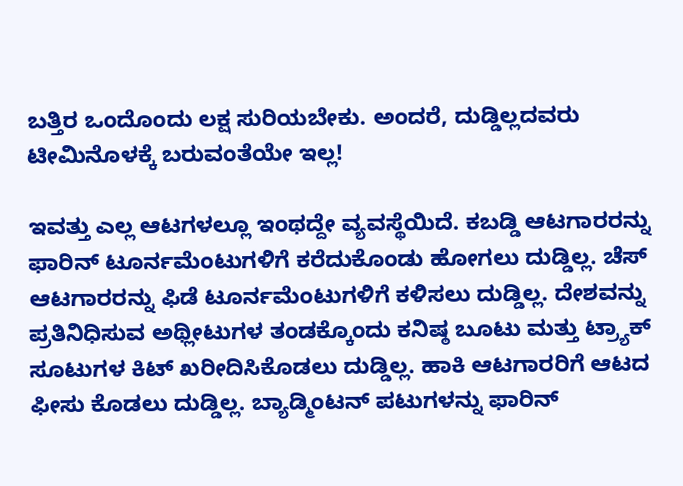ಬತ್ತಿರ ಒಂದೊಂದು ಲಕ್ಷ ಸುರಿಯಬೇಕು. ಅಂದರೆ, ದುಡ್ಡಿಲ್ಲದವರು ಟೀಮಿನೊಳಕ್ಕೆ ಬರುವಂತೆಯೇ ಇಲ್ಲ!

ಇವತ್ತು ಎಲ್ಲ ಆಟಗಳಲ್ಲೂ ಇಂಥದ್ದೇ ವ್ಯವಸ್ಥೆಯಿದೆ. ಕಬಡ್ಡಿ ಆಟಗಾರರನ್ನು ಫಾರಿನ್‌ ಟೂರ್ನಮೆಂಟುಗಳಿಗೆ ಕರೆದುಕೊಂಡು ಹೋಗಲು ದುಡ್ಡಿಲ್ಲ. ಚೆಸ್‌ ಆಟಗಾರರನ್ನು ಫಿಡೆ ಟೂರ್ನಮೆಂಟುಗಳಿಗೆ ಕಳಿಸಲು ದುಡ್ಡಿಲ್ಲ. ದೇಶವನ್ನು ಪ್ರತಿನಿಧಿಸುವ ಅಥ್ಲೀಟುಗಳ ತಂಡಕ್ಕೊಂದು ಕನಿಷ್ಠ ಬೂಟು ಮತ್ತು ಟ್ರ್ಯಾಕ್‌ ಸೂಟುಗಳ ಕಿಟ್‌ ಖರೀದಿಸಿಕೊಡಲು ದುಡ್ಡಿಲ್ಲ. ಹಾಕಿ ಆಟಗಾರರಿಗೆ ಆಟದ ಫೀಸು ಕೊಡಲು ದುಡ್ಡಿಲ್ಲ. ಬ್ಯಾಡ್ಮಿಂಟನ್‌ ಪಟುಗಳನ್ನು ಫಾರಿನ್‌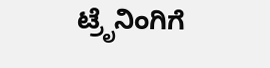ಟ್ರೆೃನಿಂಗಿಗೆ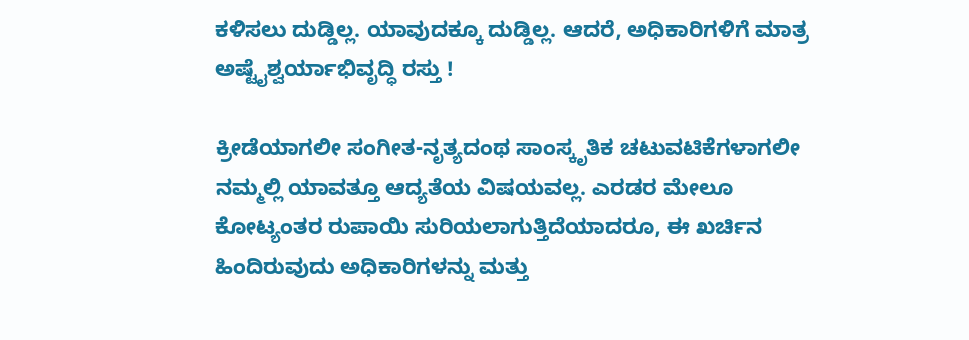ಕಳಿಸಲು ದುಡ್ಡಿಲ್ಲ. ಯಾವುದಕ್ಕೂ ದುಡ್ಡಿಲ್ಲ. ಆದರೆ, ಅಧಿಕಾರಿಗಳಿಗೆ ಮಾತ್ರ ಅಷ್ಟೈಶ್ವರ್ಯಾಭಿವೃದ್ಧಿ ರಸ್ತು !

ಕ್ರೀಡೆಯಾಗಲೀ ಸಂಗೀತ-ನೃತ್ಯದಂಥ ಸಾಂಸ್ಕೃತಿಕ ಚಟುವಟಿಕೆಗಳಾಗಲೀ ನಮ್ಮಲ್ಲಿ ಯಾವತ್ತೂ ಆದ್ಯತೆಯ ವಿಷಯವಲ್ಲ. ಎರಡರ ಮೇಲೂ ಕೋಟ್ಯಂತರ ರುಪಾಯಿ ಸುರಿಯಲಾಗುತ್ತಿದೆಯಾದರೂ, ಈ ಖರ್ಚಿನ ಹಿಂದಿರುವುದು ಅಧಿಕಾರಿಗಳನ್ನು ಮತ್ತು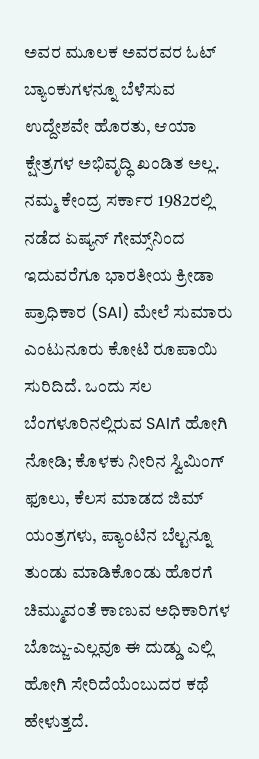ಅವರ ಮೂಲಕ ಅವರವರ ಓಟ್‌ ಬ್ಯಾಂಕುಗಳನ್ನೂ ಬೆಳೆಸುವ ಉದ್ದೇಶವೇ ಹೊರತು, ಆಯಾ ಕ್ಷೇತ್ರಗಳ ಅಭಿವೃದ್ಧಿ ಖಂಡಿತ ಅಲ್ಲ. ನಮ್ಮ ಕೇಂದ್ರ ಸರ್ಕಾರ 1982ರಲ್ಲಿ ನಡೆದ ಏಷ್ಯನ್‌ ಗೇಮ್ಸ್‌ನಿಂದ ಇದುವರೆಗೂ ಭಾರತೀಯ ಕ್ರೀಡಾ ಪ್ರಾಧಿಕಾರ (SAI) ಮೇಲೆ ಸುಮಾರು ಎಂಟುನೂರು ಕೋಟಿ ರೂಪಾಯಿ ಸುರಿದಿದೆ. ಒಂದು ಸಲ ಬೆಂಗಳೂರಿನಲ್ಲಿರುವ SAIಗೆ ಹೋಗಿ ನೋಡಿ; ಕೊಳಕು ನೀರಿನ ಸ್ವಿಮಿಂಗ್‌ ಫೂಲು, ಕೆಲಸ ಮಾಡದ ಜಿಮ್‌ ಯಂತ್ರಗಳು, ಪ್ಯಾಂಟಿನ ಬೆಲ್ಟನ್ನೂ ತುಂಡು ಮಾಡಿಕೊಂಡು ಹೊರಗೆ ಚಿಮ್ಮುವಂತೆ ಕಾಣುವ ಅಧಿಕಾರಿಗಳ ಬೊಜ್ಜು-ಎಲ್ಲವೂ ಈ ದುಡ್ಡು ಎಲ್ಲಿ ಹೋಗಿ ಸೇರಿದೆಯೆಂಬುದರ ಕಥೆ ಹೇಳುತ್ತದೆ.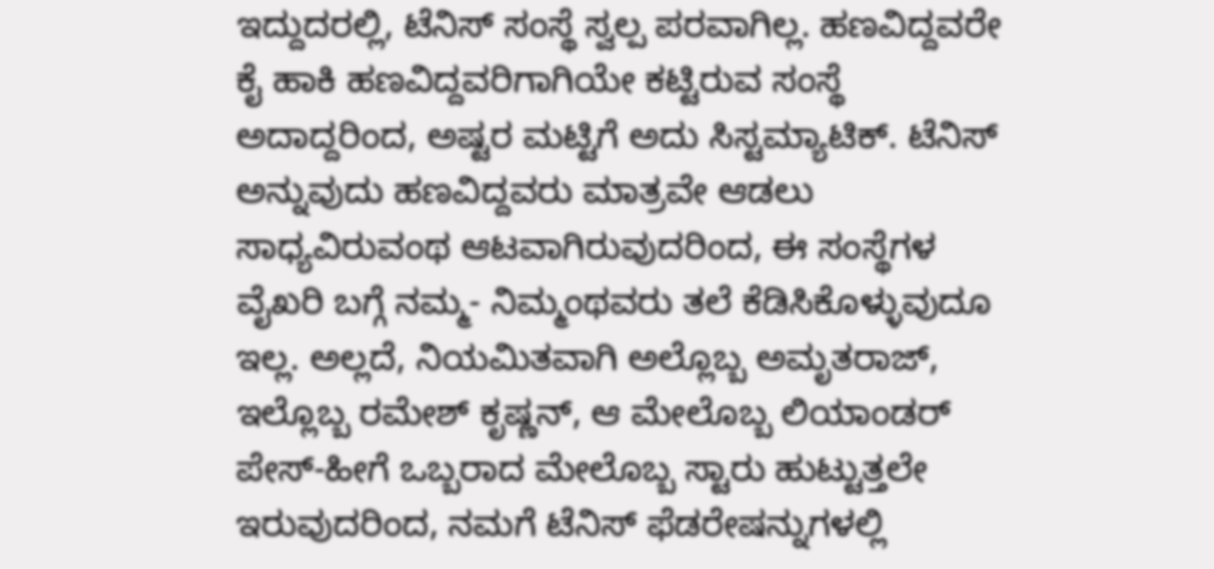ಇದ್ದುದರಲ್ಲಿ, ಟೆನಿಸ್‌ ಸಂಸ್ಥೆ ಸ್ವಲ್ಪ ಪರವಾಗಿಲ್ಲ. ಹಣವಿದ್ದವರೇ ಕೈ ಹಾಕಿ ಹಣವಿದ್ದವರಿಗಾಗಿಯೇ ಕಟ್ಟಿರುವ ಸಂಸ್ಥೆ ಅದಾದ್ದರಿಂದ, ಅಷ್ಟರ ಮಟ್ಟಿಗೆ ಅದು ಸಿಸ್ಟಮ್ಯಾಟಿಕ್‌. ಟೆನಿಸ್‌ ಅನ್ನುವುದು ಹಣವಿದ್ದವರು ಮಾತ್ರವೇ ಆಡಲು ಸಾಧ್ಯವಿರುವಂಥ ಆಟವಾಗಿರುವುದರಿಂದ, ಈ ಸಂಸ್ಥೆಗಳ ವೈಖರಿ ಬಗ್ಗೆ ನಮ್ಮ- ನಿಮ್ಮಂಥವರು ತಲೆ ಕೆಡಿಸಿಕೊಳ್ಳುವುದೂ ಇಲ್ಲ. ಅಲ್ಲದೆ, ನಿಯಮಿತವಾಗಿ ಅಲ್ಲೊಬ್ಬ ಅಮೃತರಾಜ್‌, ಇಲ್ಲೊಬ್ಬ ರಮೇಶ್‌ ಕೃಷ್ಣನ್‌, ಆ ಮೇಲೊಬ್ಬ ಲಿಯಾಂಡರ್‌ ಪೇಸ್‌-ಹೀಗೆ ಒಬ್ಬರಾದ ಮೇಲೊಬ್ಬ ಸ್ಟಾರು ಹುಟ್ಟುತ್ತಲೇ ಇರುವುದರಿಂದ, ನಮಗೆ ಟೆನಿಸ್‌ ಫೆಡರೇಷನ್ನುಗಳಲ್ಲಿ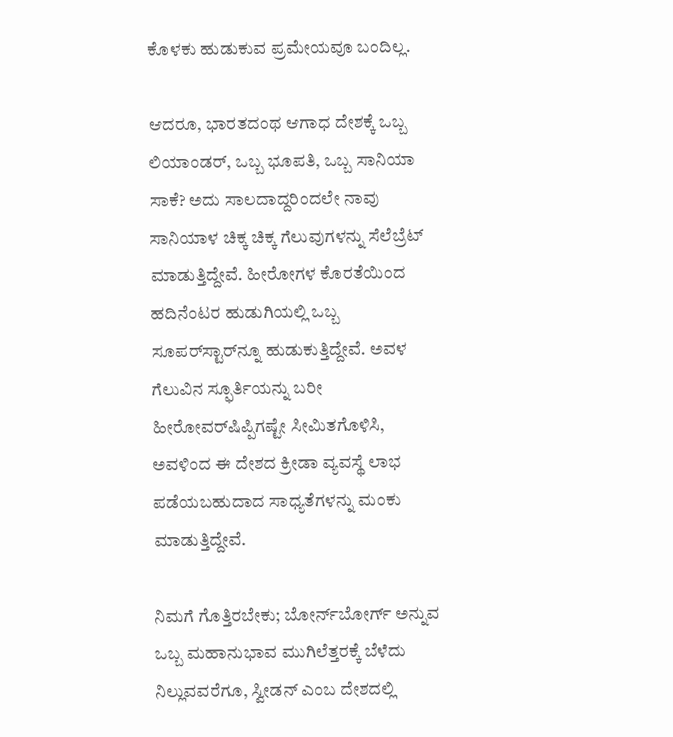ಕೊಳಕು ಹುಡುಕುವ ಪ್ರಮೇಯವೂ ಬಂದಿಲ್ಲ.

ಆದರೂ, ಭಾರತದಂಥ ಆಗಾಧ ದೇಶಕ್ಕೆ ಒಬ್ಬ ಲಿಯಾಂಡರ್‌, ಒಬ್ಬ ಭೂಪತಿ, ಒಬ್ಬ ಸಾನಿಯಾ ಸಾಕೆ? ಅದು ಸಾಲದಾದ್ದರಿಂದಲೇ ನಾವು ಸಾನಿಯಾಳ ಚಿಕ್ಕ ಚಿಕ್ಕ ಗೆಲುವುಗಳನ್ನು ಸೆಲೆಬ್ರೆಟ್‌ ಮಾಡುತ್ತಿದ್ದೇವೆ. ಹೀರೋಗಳ ಕೊರತೆಯಿಂದ ಹದಿನೆಂಟರ ಹುಡುಗಿಯಲ್ಲಿ ಒಬ್ಬ ಸೂಪರ್‌ಸ್ಟಾರ್‌ನ್ನೂ ಹುಡುಕುತ್ತಿದ್ದೇವೆ. ಅವಳ ಗೆಲುವಿನ ಸ್ಫೂರ್ತಿಯನ್ನು ಬರೀ ಹೀರೋವರ್‌ಷಿಪ್ಪಿಗಷ್ಟೇ ಸೀಮಿತಗೊಳಿಸಿ, ಅವಳಿಂದ ಈ ದೇಶದ ಕ್ರೀಡಾ ವ್ಯವಸ್ಥೆ ಲಾಭ ಪಡೆಯಬಹುದಾದ ಸಾಧ್ಯತೆಗಳನ್ನು ಮಂಕು ಮಾಡುತ್ತಿದ್ದೇವೆ.

ನಿಮಗೆ ಗೊತ್ತಿರಬೇಕು; ಬೋರ್ನ್‌ಬೋರ್ಗ್‌ ಅನ್ನುವ ಒಬ್ಬ ಮಹಾನುಭಾವ ಮುಗಿಲೆತ್ತರಕ್ಕೆ ಬೆಳೆದು ನಿಲ್ಲುವವರೆಗೂ, ಸ್ವೀಡನ್‌ ಎಂಬ ದೇಶದಲ್ಲಿ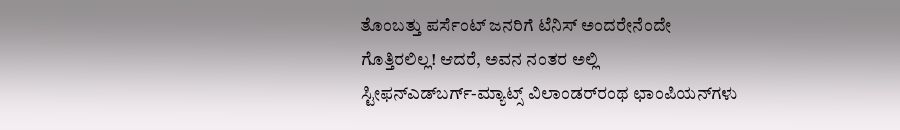ತೊಂಬತ್ತು ಪರ್ಸೆಂಟ್‌ ಜನರಿಗೆ ಟೆನಿಸ್‌ ಅಂದರೇನೆಂದೇ ಗೊತ್ತಿರಲಿಲ್ಲ! ಆದರೆ, ಅವನ ನಂತರ ಅಲ್ಲಿ ಸ್ಟೀಫನ್‌ಎಡ್‌ಬರ್ಗ್‌-ಮ್ಯಾಟ್ಸ್‌ ವಿಲಾಂಡರ್‌ರಂಥ ಛಾಂಪಿಯನ್‌ಗಳು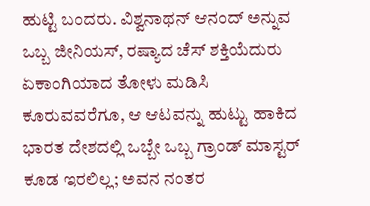ಹುಟ್ಟಿ ಬಂದರು. ವಿಶ್ವನಾಥನ್‌ ಆನಂದ್‌ ಅನ್ನುವ ಒಬ್ಬ ಜೀನಿಯಸ್‌, ರಷ್ಯಾದ ಚೆಸ್‌ ಶಕ್ತಿಯೆದುರು ಏಕಾಂಗಿಯಾದ ತೋಳು ಮಡಿಸಿ ಕೂರುವವರೆಗೂ, ಆ ಆಟವನ್ನು ಹುಟ್ಟು ಹಾಕಿದ ಭಾರತ ದೇಶದಲ್ಲಿ ಒಬ್ಬೇ ಒಬ್ಬ ಗ್ರಾಂಡ್‌ ಮಾಸ್ಟರ್‌ ಕೂಡ ಇರಲಿಲ್ಲ; ಅವನ ನಂತರ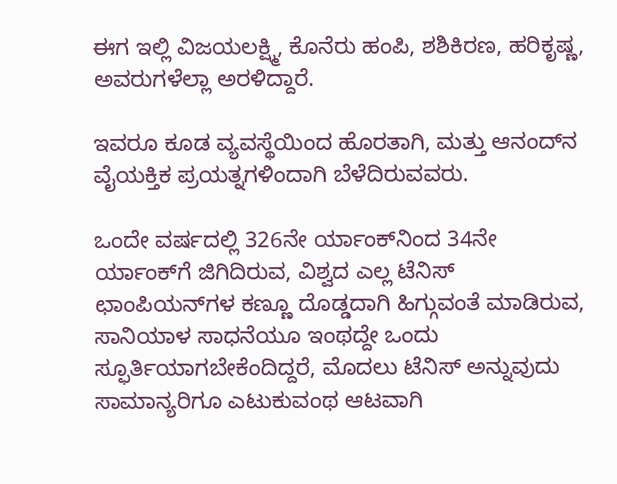ಈಗ ಇಲ್ಲಿ ವಿಜಯಲಕ್ಷ್ಮಿ, ಕೊನೆರು ಹಂಪಿ, ಶಶಿಕಿರಣ, ಹರಿಕೃಷ್ಣ, ಅವರುಗಳೆಲ್ಲಾ ಅರಳಿದ್ದಾರೆ.

ಇವರೂ ಕೂಡ ವ್ಯವಸ್ಥೆಯಿಂದ ಹೊರತಾಗಿ, ಮತ್ತು ಆನಂದ್‌ನ ವೈಯಕ್ತಿಕ ಪ್ರಯತ್ನಗಳಿಂದಾಗಿ ಬೆಳೆದಿರುವವರು.

ಒಂದೇ ವರ್ಷದಲ್ಲಿ 326ನೇ ರ್ಯಾಂಕ್‌ನಿಂದ 34ನೇ ರ್ಯಾಂಕ್‌ಗೆ ಜಿಗಿದಿರುವ, ವಿಶ್ವದ ಎಲ್ಲ ಟೆನಿಸ್‌ ಛಾಂಪಿಯನ್‌ಗಳ ಕಣ್ಣೂ ದೊಡ್ಡದಾಗಿ ಹಿಗ್ಗುವಂತೆ ಮಾಡಿರುವ, ಸಾನಿಯಾಳ ಸಾಧನೆಯೂ ಇಂಥದ್ದೇ ಒಂದು ಸ್ಫೂರ್ತಿಯಾಗಬೇಕೆಂದಿದ್ದರೆ, ಮೊದಲು ಟೆನಿಸ್‌ ಅನ್ನುವುದು ಸಾಮಾನ್ಯರಿಗೂ ಎಟುಕುವಂಥ ಆಟವಾಗಿ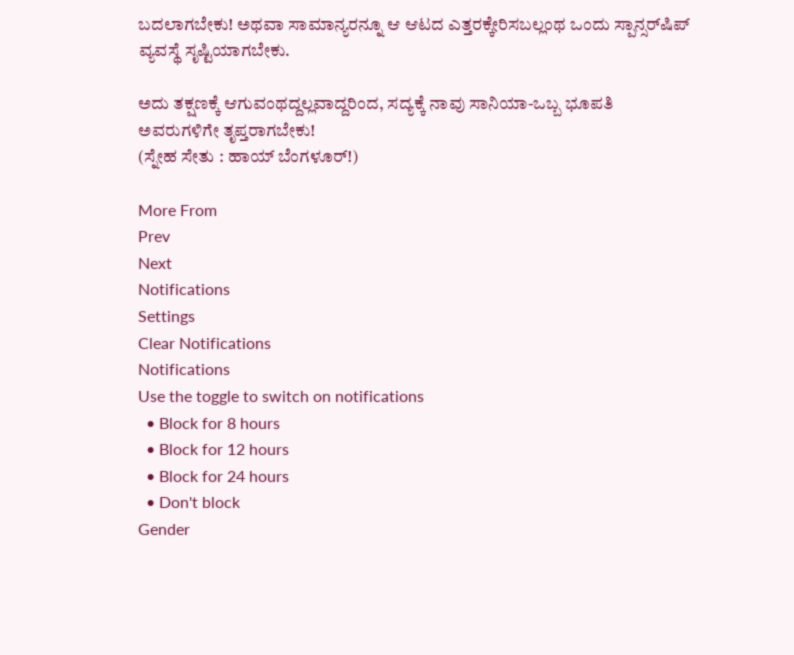ಬದಲಾಗಬೇಕು! ಅಥವಾ ಸಾಮಾನ್ಯರನ್ನೂ ಆ ಆಟದ ಎತ್ತರಕ್ಕೇರಿಸಬಲ್ಲಂಥ ಒಂದು ಸ್ಪಾನ್ಸರ್‌ಷಿಪ್‌ ವ್ಯವಸ್ಥೆ ಸೃಷ್ಟಿಯಾಗಬೇಕು.

ಅದು ತಕ್ಷಣಕ್ಕೆ ಆಗುವಂಥದ್ದಲ್ಲವಾದ್ದರಿಂದ, ಸದ್ಯಕ್ಕೆ ನಾವು ಸಾನಿಯಾ-ಒಬ್ಬ ಭೂಪತಿ ಅವರುಗಳಿಗೇ ತೃಪ್ತರಾಗಬೇಕು!
(ಸ್ನೇಹ ಸೇತು : ಹಾಯ್‌ ಬೆಂಗಳೂರ್‌!)

More From
Prev
Next
Notifications
Settings
Clear Notifications
Notifications
Use the toggle to switch on notifications
  • Block for 8 hours
  • Block for 12 hours
  • Block for 24 hours
  • Don't block
Gender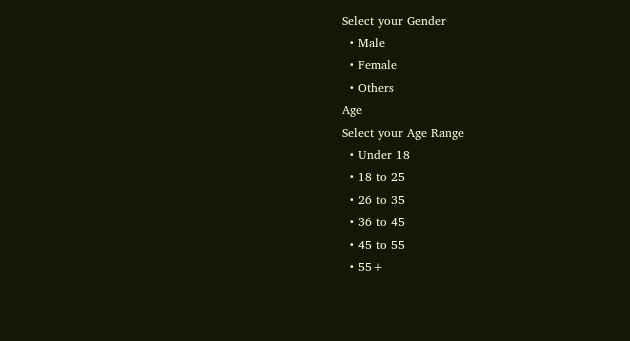Select your Gender
  • Male
  • Female
  • Others
Age
Select your Age Range
  • Under 18
  • 18 to 25
  • 26 to 35
  • 36 to 45
  • 45 to 55
  • 55+